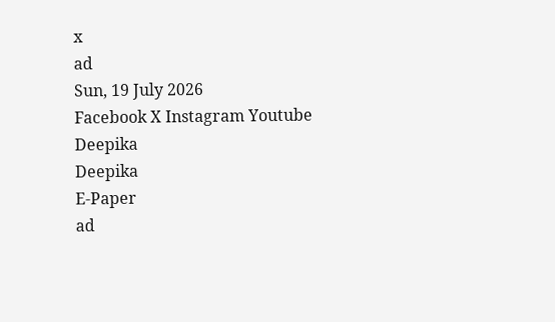x
ad
Sun, 19 July 2026
Facebook X Instagram Youtube
Deepika
Deepika
E-Paper
ad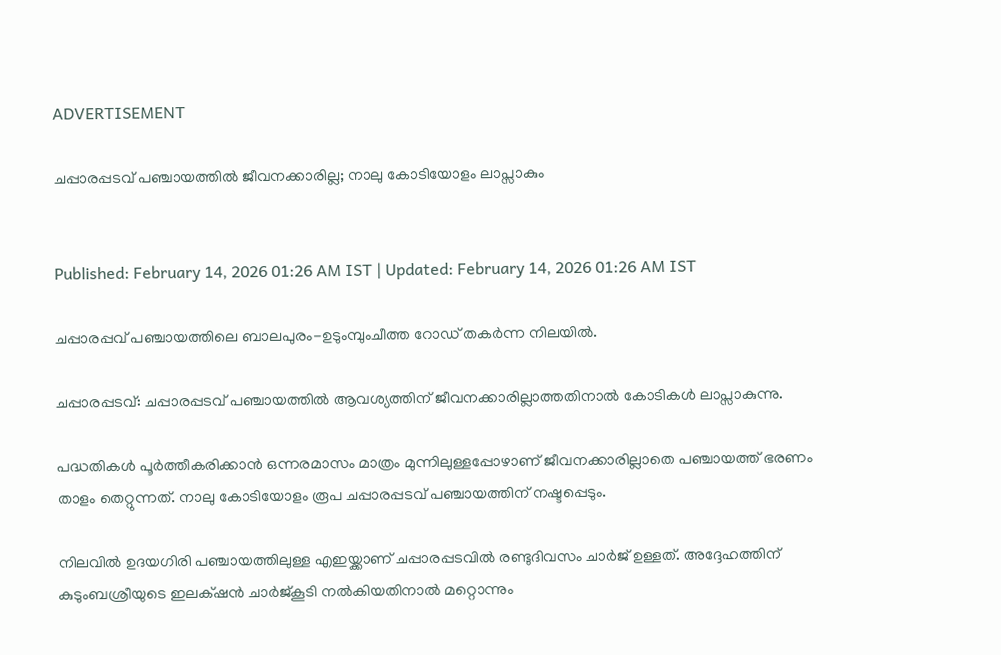ADVERTISEMENT

ചപ്പാരപ്പടവ് പഞ്ചായത്തിൽ ജീവനക്കാരില്ല; നാലു കോടിയോളം ലാപ്സാകും


Published: February 14, 2026 01:26 AM IST | Updated: February 14, 2026 01:26 AM IST

ചപ്പാരപ്പവ് പഞ്ചായത്തിലെ ബാലപുരം-ഉടുംമ്പുംചീത്ത റോഡ് തകർന്ന നിലയിൽ.

ചപ്പാരപ്പടവ്: ചപ്പാരപ്പടവ് പഞ്ചായത്തിൽ ആവശ്യത്തിന് ജീവനക്കാരില്ലാത്തതിനാൽ കോടികൾ ലാപ്സാകുന്നു.

പദ്ധതികൾ പൂർത്തീകരിക്കാൻ ഒന്നരമാസം മാത്രം മുന്നിലുള്ളപ്പോഴാണ് ജീവനക്കാരില്ലാതെ പഞ്ചായത്ത് ഭരണം താളം തെറ്റുന്നത്. നാലു കോടിയോളം രൂപ ചപ്പാരപ്പടവ് പഞ്ചായത്തിന് നഷ്ടപ്പെടും.

നിലവിൽ ഉദയഗിരി പഞ്ചായത്തിലുള്ള എഇയ്ക്കാണ് ചപ്പാരപ്പടവിൽ രണ്ടുദിവസം ചാർജ് ഉള്ളത്. അദ്ദേഹത്തിന് കുടുംബശ്രീയുടെ ഇലക്‌ഷൻ ചാർജ്കൂടി നൽകിയതിനാൽ മറ്റൊന്നും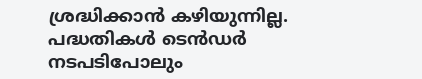ശ്രദ്ധിക്കാൻ കഴിയുന്നില്ല. പദ്ധതികൾ ടെൻഡർ നടപടിപോലും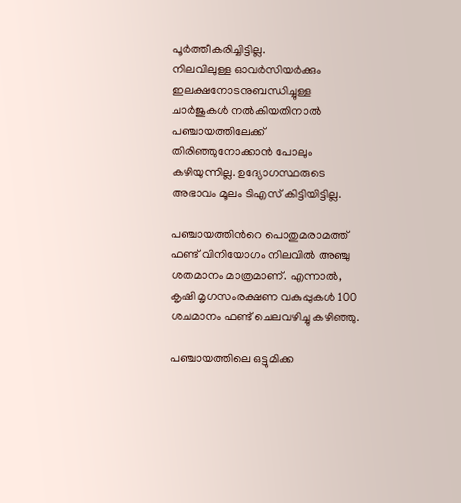പൂർത്തീകരിച്ചിട്ടില്ല.
നിലവിലുള്ള ഓവർസിയർക്കും ഇലക്ഷനോടനുബന്ധിച്ചുള്ള ചാർജുകൾ നൽകിയതിനാൽ പഞ്ചായത്തിലേക്ക് തിരിഞ്ഞുനോക്കാൻ പോലും കഴിയുന്നില്ല. ഉദ്യോഗസ്ഥരുടെ അഭാവം മൂലം ടിഎസ് കിട്ടിയിട്ടില്ല.

പഞ്ചായത്തിന്‍റെ പൊതുമരാമത്ത് ഫണ്ട് വിനിയോഗം നിലവിൽ അഞ്ചു ശതമാനം മാത്രമാണ്. എന്നാൽ, കൃഷി മൃഗസംരക്ഷണ വകുപ്പുകൾ 100 ശചമാനം ഫണ്ട് ചെലവഴിച്ചു കഴിഞ്ഞു.

പഞ്ചായത്തിലെ ഒട്ടുമിക്ക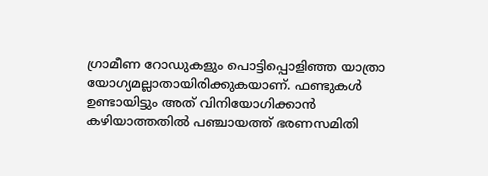ഗ്രാമീണ റോഡുകളും പൊട്ടിപ്പൊളിഞ്ഞ യാത്രാ യോഗ്യമല്ലാതായിരിക്കുകയാണ്. ഫണ്ടുകൾ ഉണ്ടായിട്ടും അത് വിനിയോഗിക്കാൻ കഴിയാത്തതിൽ പഞ്ചായത്ത് ഭരണസമിതി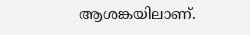ആശങ്കയിലാണ്.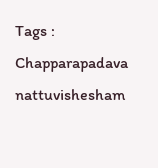Tags : Chapparapadava nattuvishesham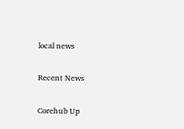local news

Recent News

Corehub Up